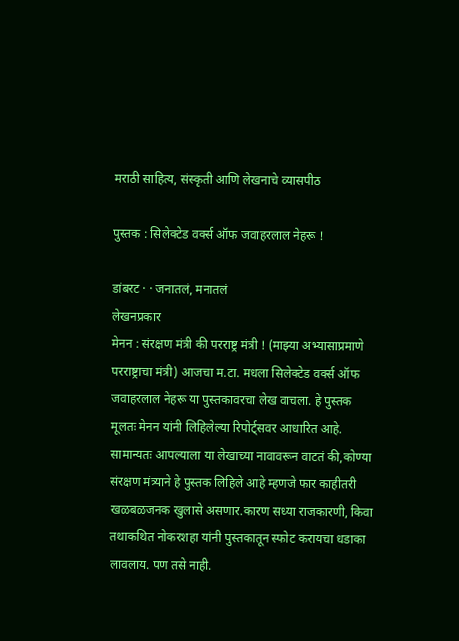मराठी साहित्य, संस्कृती आणि लेखनाचे व्यासपीठ

पुस्तक : सिलेक्टेड वर्क्स ऑफ जवाहरलाल नेहरू !

डांबरट · · जनातलं, मनातलं
लेखनप्रकार
मेनन : संरक्षण मंत्री की परराष्ट्र मंत्री ! (माझ्या अभ्यासाप्रमाणे परराष्ट्राचा मंत्री) आजचा म.टा. मधला सिलेक्टेड वर्क्स ऑफ जवाहरलाल नेहरू या पुस्तकावरचा लेख वाचला. हे पुस्तक मूलतः मेनन यांनी लिहिलेल्या रिपोर्ट्सवर आधारित आहे. सामान्यतः आपल्याला या लेखाच्या नावावरून वाटतं की,कोण्या संरक्षण मंत्र्याने हे पुस्तक लिहिले आहे म्हणजे फार काहीतरी खळबळजनक खुलासे असणार.कारण सध्या राजकारणी, किवा तथाकथित नोकरशहा यांनी पुस्तकातून स्फोट करायचा धडाका लावलाय. पण तसे नाही.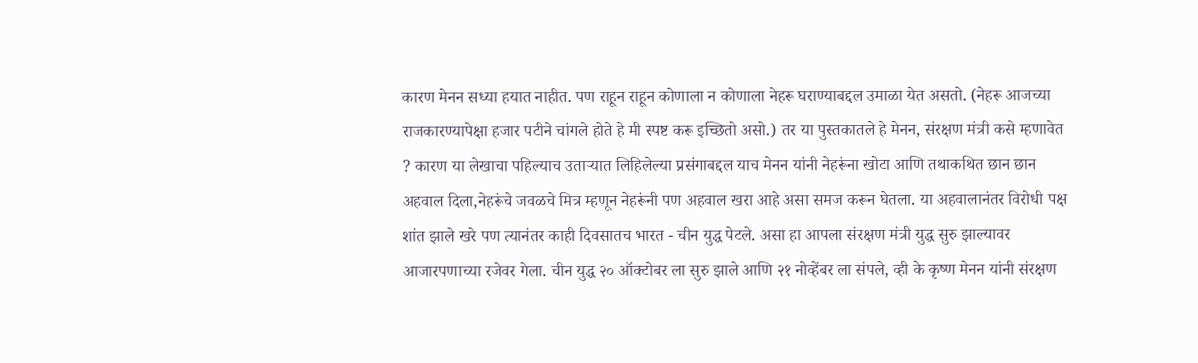कारण मेनन सध्या हयात नाहीत. पण राहून राहून कोणाला न कोणाला नेहरू घराण्याबद्दल उमाळा येत असतो. (नेहरू आजच्या राजकारण्यापेक्षा हजार पटीने चांगले होते हे मी स्पष्ट करू इच्छितो असो.) तर या पुस्तकातले हे मेनन, संरक्षण मंत्री कसे म्हणावेत ? कारण या लेखाचा पहिल्याच उताऱ्यात लिहिलेल्या प्रसंगाबद्दल याच मेनन यांनी नेहरूंना खोटा आणि तथाकथित छान छान अहवाल दिला,नेहरूंचे जवळचे मित्र म्हणून नेहरूंनी पण अहवाल खरा आहे असा समज करून घेतला. या अहवालानंतर विरोधी पक्ष शांत झाले खरे पण त्यानंतर काही दिवसातच भारत - चीन युद्ध पेटले. असा हा आपला संरक्षण मंत्री युद्ध सुरु झाल्यावर आजारपणाच्या रजेवर गेला. चीन युद्ध २० ऑक्टोबर ला सुरु झाले आणि २१ नोव्हेंबर ला संपले, व्ही के कृष्ण मेनन यांनी संरक्षण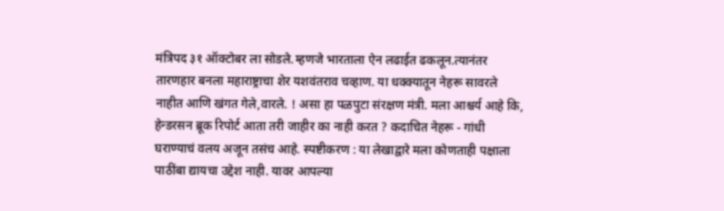मंत्रिपद ३१ ऑक्टोबर ला सोडले.म्हणजे भारताला ऐन लढाईत ढकलून.त्यानंतर तारणहार बनला महाराष्ट्राचा शेर यशवंतराव चव्हाण. या धक्क्यातून नेहरू सावरले नाहीत आणि खंगत गेले,वारले. ! असा हा पळपुटा संरक्षण मंत्री. मला आश्चर्य आहे कि, हेन्डरसन ब्रूक रिपोर्ट आता तरी जाहीर का नाही करत ? कदाचित नेहरू - गांधी घराण्याचं वलय अजून तसंच आहे. स्पष्टीकरण : या लेखाद्वारे मला कोणताही पक्षाला पाठींबा द्यायचा उद्देश नाही. यावर आपल्या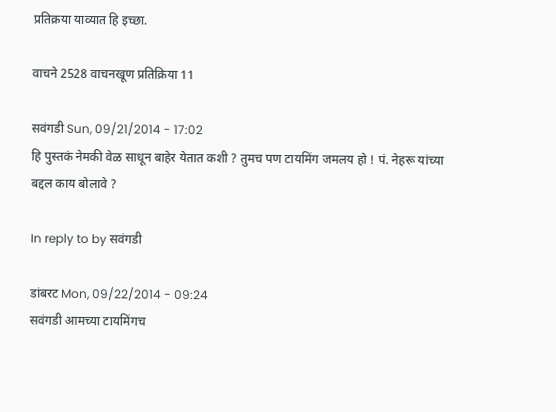प्रतिक्रया याव्यात हि इच्छा.

वाचने 2528 वाचनखूण प्रतिक्रिया 11

सवंगडी Sun, 09/21/2014 - 17:02
हि पुस्तकं नेमकी वेळ साधून बाहेर येतात कशी ? तुमच पण टायमिंग जमलय हो ! पं. नेहरू यांच्या बद्दल काय बोलावे ?

In reply to by सवंगडी

डांबरट Mon, 09/22/2014 - 09:24
सवंगडी आमच्या टायमिंगच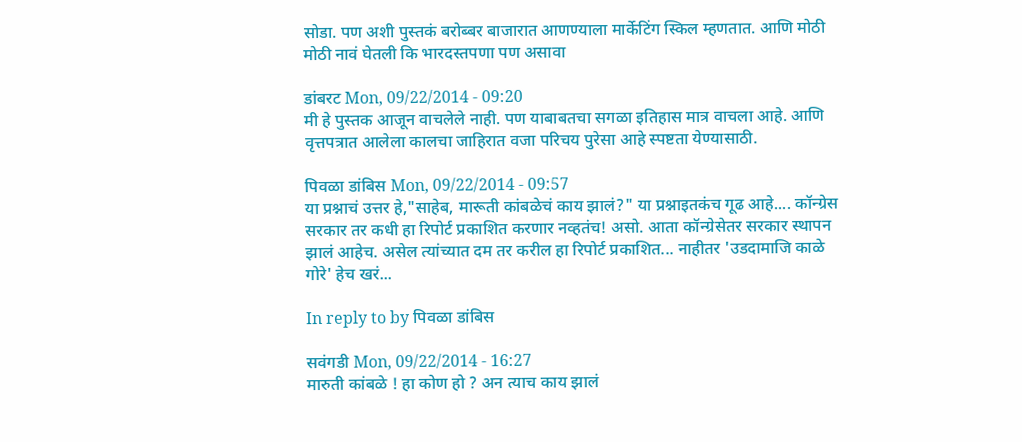सोडा. पण अशी पुस्तकं बरोब्बर बाजारात आणण्याला मार्केटिंग स्किल म्हणतात. आणि मोठी मोठी नावं घेतली कि भारदस्तपणा पण असावा

डांबरट Mon, 09/22/2014 - 09:20
मी हे पुस्तक आजून वाचलेले नाही. पण याबाबतचा सगळा इतिहास मात्र वाचला आहे. आणि वृत्तपत्रात आलेला कालचा जाहिरात वजा परिचय पुरेसा आहे स्पष्टता येण्यासाठी.

पिवळा डांबिस Mon, 09/22/2014 - 09:57
या प्रश्नाचं उत्तर हे,"साहेब, मारूती कांबळेचं काय झालं?" या प्रश्नाइतकंच गूढ आहे.... कॉन्ग्रेस सरकार तर कधी हा रिपोर्ट प्रकाशित करणार नव्हतंच! असो. आता कॉन्ग्रेसेतर सरकार स्थापन झालं आहेच. असेल त्यांच्यात दम तर करील हा रिपोर्ट प्रकाशित... नाहीतर 'उडदामाजि काळे गोरे' हेच खरं...

In reply to by पिवळा डांबिस

सवंगडी Mon, 09/22/2014 - 16:27
मारुती कांबळे ! हा कोण हो ? अन त्याच काय झालं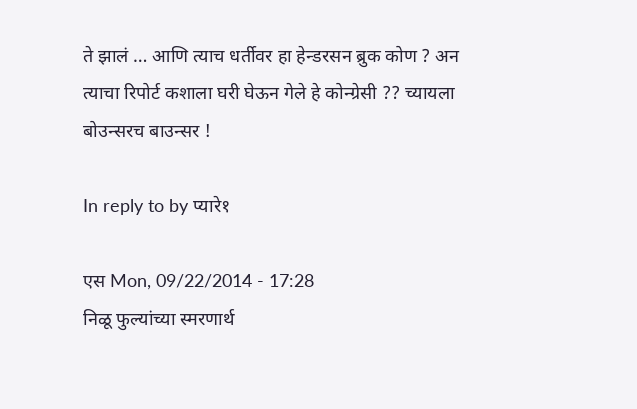ते झालं … आणि त्याच धर्तीवर हा हेन्डरसन ब्रुक कोण ? अन त्याचा रिपोर्ट कशाला घरी घेऊन गेले हे कोन्ग्रेसी ?? च्यायला बोउन्सरच बाउन्सर !

In reply to by प्यारे१

एस Mon, 09/22/2014 - 17:28
निळू फुल्यांच्या स्मरणार्थ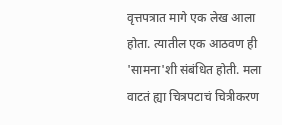वृत्तपत्रात मागे एक लेख आला होता. त्यातील एक आठवण ही 'सामना'शी संबंधित होती. मला वाटतं ह्या चित्रपटाचं चित्रीकरण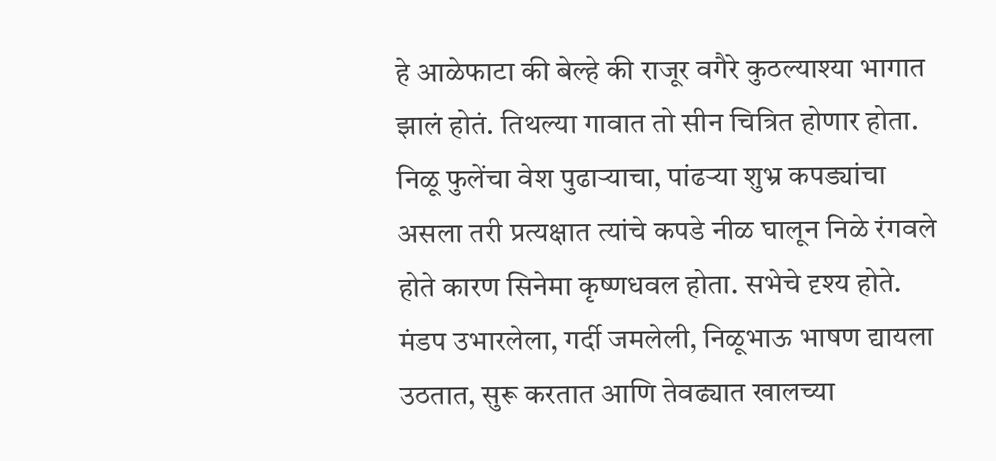हे आळेफाटा की बेल्हे की राजूर वगैरे कुठल्याश्या भागात झालं होतं. तिथल्या गावात तो सीन चित्रित होणार होता. निळू फुलेंचा वेश पुढार्‍याचा, पांढर्‍या शुभ्र कपड्यांचा असला तरी प्रत्यक्षात त्यांचे कपडे नीळ घालून निळे रंगवले होते कारण सिनेमा कृष्णधवल होता. सभेचे दृश्य होते. मंडप उभारलेला, गर्दी जमलेली, निळूभाऊ भाषण द्यायला उठतात, सुरू करतात आणि तेवढ्यात खालच्या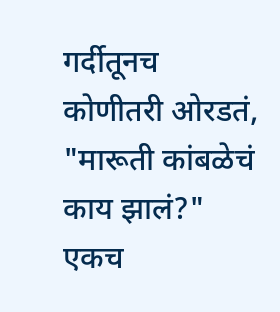गर्दीतूनच कोणीतरी ओरडतं, "मारूती कांबळेचं काय झालं?" एकच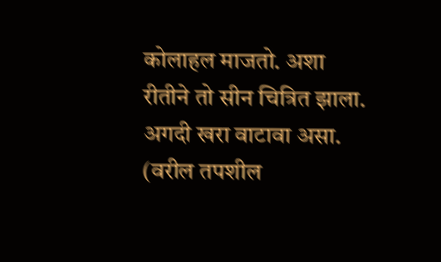कोलाहल माजतो. अशा रीतीने तो सीन चित्रित झाला. अगदी खरा वाटावा असा. (वरील तपशील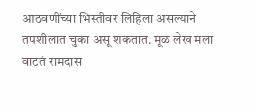आठवणींच्या भिस्तीवर लिहिला असल्याने तपशीलात चुका असू शकतात. मूळ लेख मला वाटतं रामदास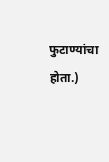फुटाण्यांचा होता.)